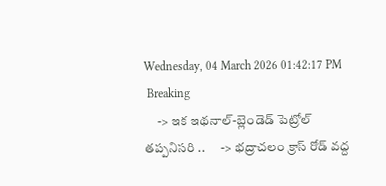Wednesday, 04 March 2026 01:42:17 PM
 Breaking
     -> ఇక ఇథనాల్-బ్లెండెడ్ పెట్రోల్ తప్పనిసరి ..      -> భద్రాచలం క్రాస్ రోడ్ వద్ద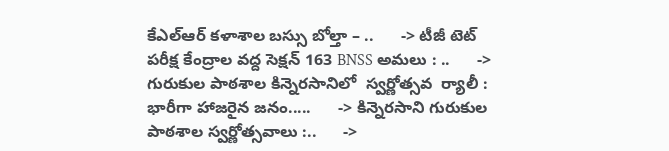కేఎల్ఆర్ కళాశాల బస్సు బోల్తా – ..      -> టీజీ టెట్ పరీక్ష కేంద్రాల వద్ద సెక్షన్ 163 BNSS అమలు : ..      -> గురుకుల పాఠశాల కిన్నెరసానిలో  స్వర్ణోత్సవ  ర్యాలీ :        భారీగా హాజరైన జనం.....      -> కిన్నెరసాని గురుకుల పాఠశాల స్వర్ణోత్సవాలు :..      ->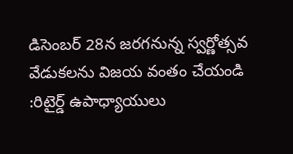డిసెంబర్ 28న జరగనున్న స్వర్ణోత్సవ వేడుకలను విజయ వంతం చేయండి   :రిటైర్డ్ ఉపాధ్యాయులు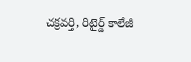చక్రవర్తి, రిటైర్డ్ కాలేజీ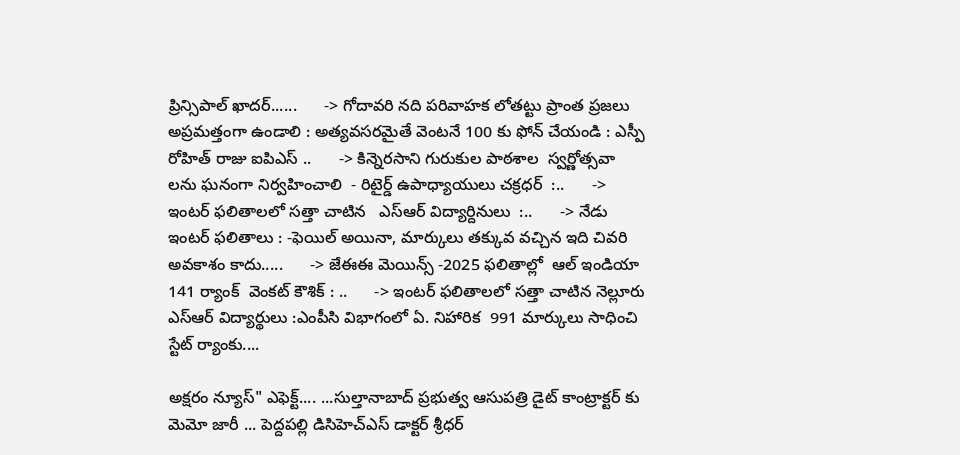ప్రిన్సిపాల్ ఖాదర్......      -> గోదావరి నది పరివాహక లోతట్టు ప్రాంత ప్రజలు అప్రమత్తంగా ఉండాలి : అత్యవసరమైతే వెంటనే 100 కు ఫోన్ చేయండి : ఎస్పీ రోహిత్ రాజు ఐపిఎస్ ..      -> కిన్నెరసాని గురుకుల పాఠశాల  స్వర్ణోత్సవా లను ఘనంగా నిర్వహించాలి  - రిటైర్డ్ ఉపాధ్యాయులు చక్రధర్  :..      -> ఇంటర్ ఫలితాలలో సత్తా చాటిన   ఎస్ఆర్ విద్యార్దినులు  :..      -> నేడు ఇంటర్ ఫలితాలు : -ఫెయిల్ అయినా, మార్కులు తక్కువ వచ్చిన ఇది చివరి అవకాశం కాదు.....      -> జేఈఈ మెయిన్స్ -2025 ఫలితాల్లో  ఆల్ ఇండియా 141 ర్యాంక్  వెంకట్ కౌశిక్ : ..      -> ఇంటర్ ఫలితాలలో సత్తా చాటిన నెల్లూరు ఎస్ఆర్ విద్యార్థులు :ఎంపీసి విభాగంలో ఏ. నిహారిక  991 మార్కులు సాధించి  స్టేట్ ర్యాంకు....

అక్షరం న్యూస్" ఎఫెక్ట్.... ...సుల్తానాబాద్ ప్రభుత్వ ఆసుపత్రి డైట్ కాంట్రాక్టర్ కు మెమో జారీ ... పెద్దపల్లి డిసిహెచ్ఎస్ డాక్టర్ శ్రీధర్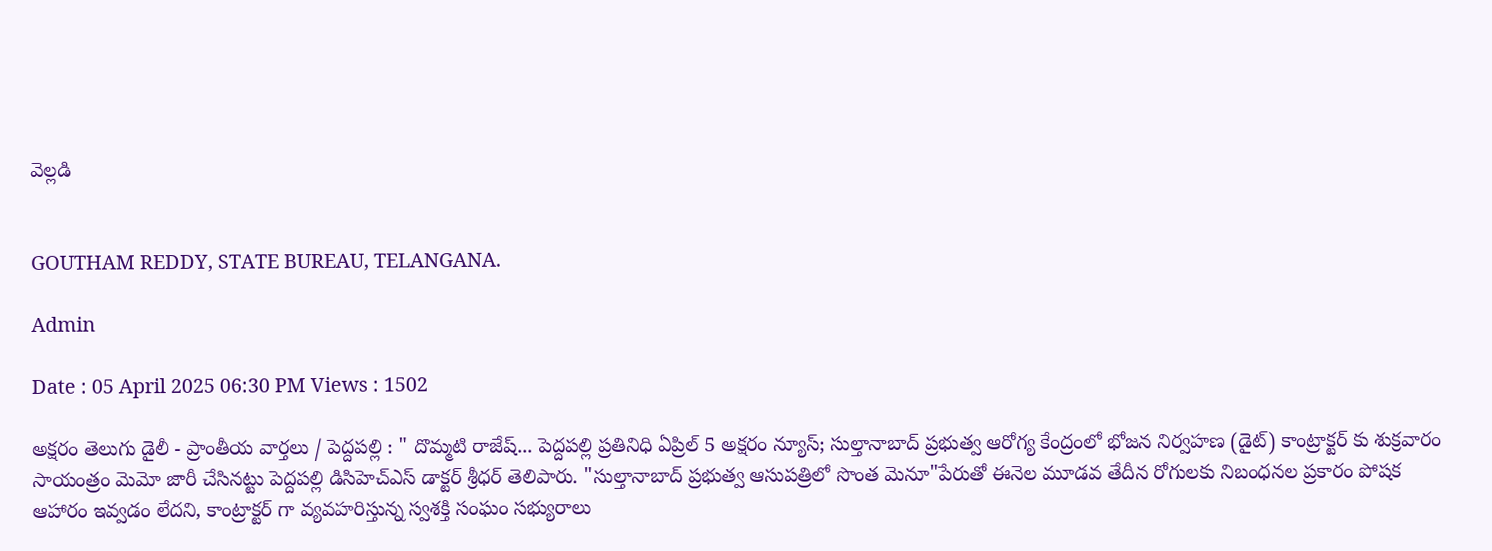వెల్లడి


GOUTHAM REDDY, STATE BUREAU, TELANGANA.

Admin

Date : 05 April 2025 06:30 PM Views : 1502

అక్షరం తెలుగు డైలీ - ప్రాంతీయ వార్తలు / పెద్దపల్లి : " దొమ్మటి రాజేష్... పెద్దపల్లి ప్రతినిధి ఏప్రిల్ 5 అక్షరం న్యూస్; సుల్తానాబాద్ ప్రభుత్వ ఆరోగ్య కేంద్రంలో భోజన నిర్వహణ (డైట్) కాంట్రాక్టర్ కు శుక్రవారం సాయంత్రం మెమో జారీ చేసినట్టు పెద్దపల్లి డిసిహెచ్ఎస్ డాక్టర్ శ్రీధర్ తెలిపారు. "సుల్తానాబాద్ ప్రభుత్వ ఆసుపత్రిలో సొంత మెనూ"పేరుతో ఈనెల మూడవ తేదీన రోగులకు నిబంధనల ప్రకారం పోషక ఆహారం ఇవ్వడం లేదని, కాంట్రాక్టర్ గా వ్యవహరిస్తున్న స్వశక్తి సంఘం సభ్యురాలు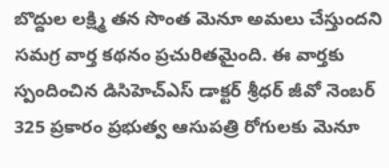బొద్దుల లక్ష్మి తన సొంత మెనూ అమలు చేస్తుందని సమగ్ర వార్త కథనం ప్రచురితమైంది. ఈ వార్తకు స్పందించిన డిసిహెచ్ఎస్ డాక్టర్ శ్రీధర్ జీవో నెంబర్ 325 ప్రకారం ప్రభుత్వ ఆసుపత్రి రోగులకు మెనూ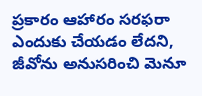ప్రకారం ఆహారం సరఫరా ఎందుకు చేయడం లేదని, జీవోను అనుసరించి మెనూ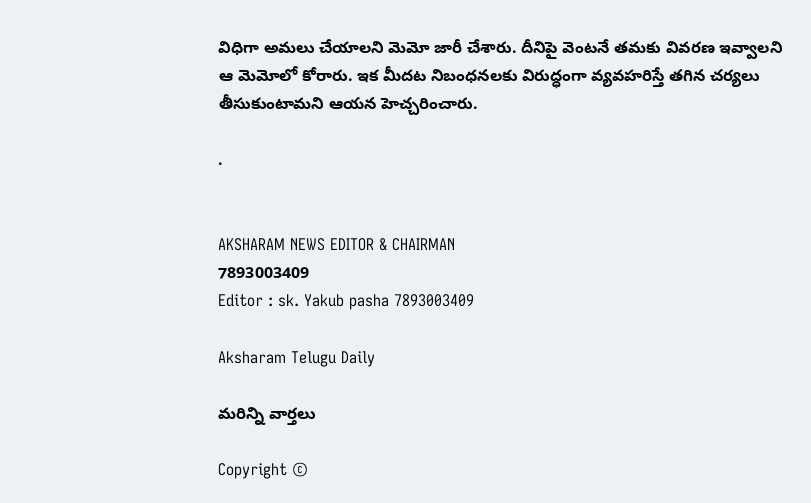విధిగా అమలు చేయాలని మెమో జారీ చేశారు. దీనిపై వెంటనే తమకు వివరణ ఇవ్వాలని ఆ మెమోలో కోరారు. ఇక మీదట నిబంధనలకు విరుద్ధంగా వ్యవహరిస్తే తగిన చర్యలు తీసుకుంటామని ఆయన హెచ్చరించారు.

.


AKSHARAM NEWS EDITOR & CHAIRMAN
7893003409
Editor : sk. Yakub pasha 7893003409

Aksharam Telugu Daily

మరిన్ని వార్తలు

Copyright ©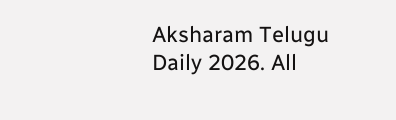Aksharam Telugu Daily 2026. All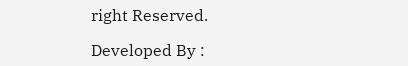right Reserved.

Developed By :